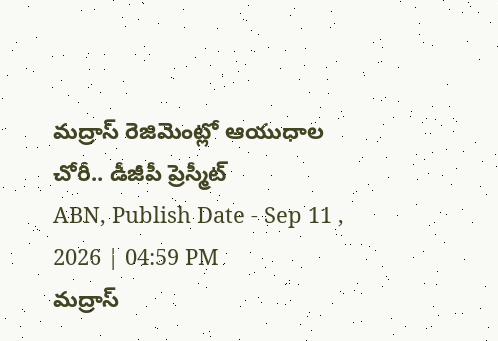మద్రాస్ రెజిమెంట్లో ఆయుధాల చోరీ.. డీజీపీ ప్రెస్మీట్
ABN, Publish Date - Sep 11 , 2026 | 04:59 PM
మద్రాస్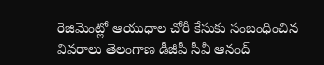రెజిమెంట్లో ఆయుధాల చోరీ కేసుకు సంబంధించిన వివరాలు తెలంగాణ డీజీపీ సీవీ ఆనంద్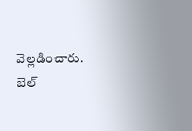వెల్లడించారు. బెల్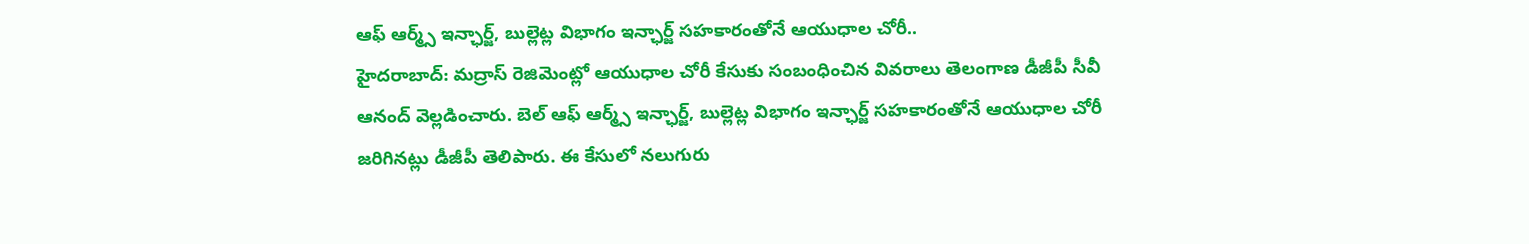ఆఫ్ ఆర్మ్స్ ఇన్ఛార్జ్, బుల్లెట్ల విభాగం ఇన్ఛార్జ్ సహకారంతోనే ఆయుధాల చోరీ..
హైదరాబాద్: మద్రాస్ రెజిమెంట్లో ఆయుధాల చోరీ కేసుకు సంబంధించిన వివరాలు తెలంగాణ డీజీపీ సీవీ ఆనంద్ వెల్లడించారు. బెల్ ఆఫ్ ఆర్మ్స్ ఇన్ఛార్జ్, బుల్లెట్ల విభాగం ఇన్ఛార్జ్ సహకారంతోనే ఆయుధాల చోరీ జరిగినట్లు డీజీపీ తెలిపారు. ఈ కేసులో నలుగురు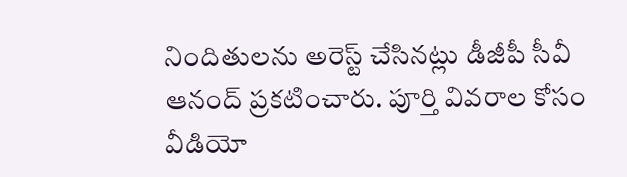నిందితులను అరెస్ట్ చేసినట్లు డీజీపీ సీవీ ఆనంద్ ప్రకటించారు. పూర్తి వివరాల కోసం వీడియో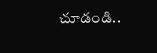చూడండి..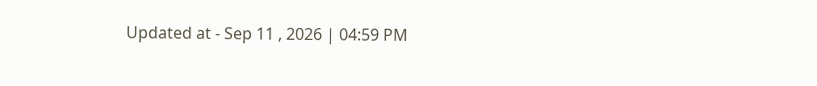Updated at - Sep 11 , 2026 | 04:59 PM